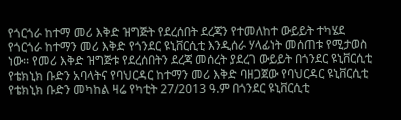የጎርጎራ ከተማ መሪ እቅድ ዝግጅት የደረሰበት ደረጃን የተመለከተ ውይይት ተካሄደ
የጎርጎራ ከተማን መሪ እቅድ የጎንደር ዩኒቨርሲቲ እንዲሰራ ሃላፊነት መሰጠቱ የሚታወስ ነው፡፡ የመሪ እቅድ ዝግጅቱ የደረሰበትን ደረጃ መሰረት ያደረገ ውይይት በጎንደር ዩኒቨርሲቲ የቴክኒክ ቡድን አባላትና የባህርዳር ከተማን መሪ እቅድ ባዘጋጀው የባህርዳር ዩኒቨርሲቲ የቴክኒክ ቡድን መካከል ዛሬ የካቲት 27/2013 ዓ.ም በጎንደር ዩኒቨርሲቲ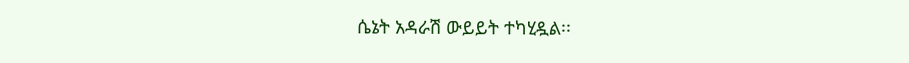ሴኔት አዳራሽ ውይይት ተካሂዷል፡፡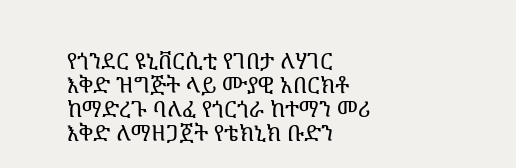የጎንደር ዩኒቨርሲቲ የገበታ ለሃገር እቅድ ዝግጅት ላይ ሙያዊ አበርክቶ ከማድረጉ ባለፈ የጎርጎራ ከተማን መሪ እቅድ ለማዘጋጀት የቴክኒክ ቡድን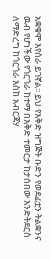አቋቁሞ እየሰራ ይገኛል፡፡ ይህ የእቅድ ዝግጅት ቡድን የወደፊቷን ትልቋንና ዉብ የሆነችው የጎርጎራ ከተማ በእቅድ ተመርታ ከታሰበው እንድትደርስ ለማድረግ ከጎርጎራ እስከ አብርጃሃ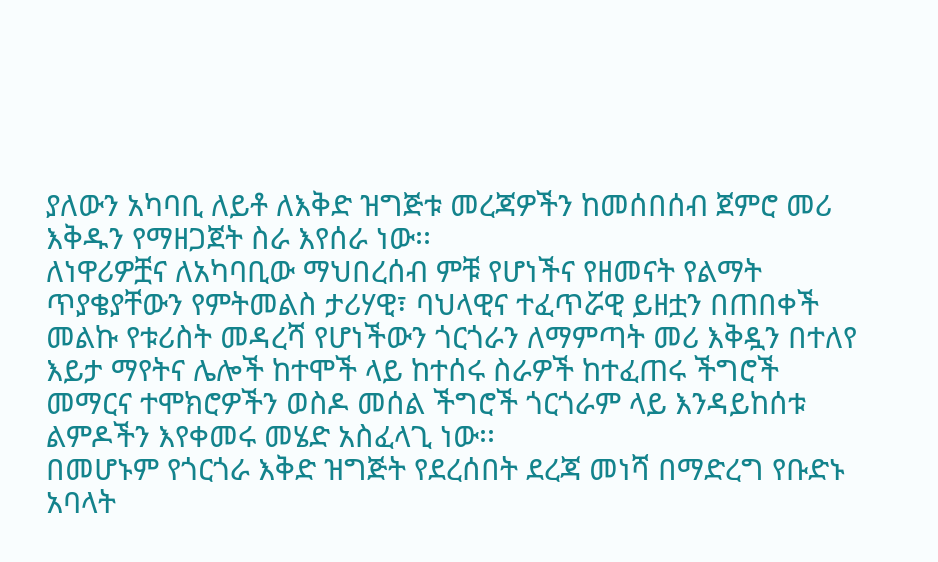ያለውን አካባቢ ለይቶ ለእቅድ ዝግጅቱ መረጃዎችን ከመሰበሰብ ጀምሮ መሪ እቅዱን የማዘጋጀት ስራ እየሰራ ነው፡፡
ለነዋሪዎቿና ለአካባቢው ማህበረሰብ ምቹ የሆነችና የዘመናት የልማት ጥያቄያቸውን የምትመልስ ታሪሃዊ፣ ባህላዊና ተፈጥሯዊ ይዘቷን በጠበቀች መልኩ የቱሪስት መዳረሻ የሆነችውን ጎርጎራን ለማምጣት መሪ እቅዷን በተለየ እይታ ማየትና ሌሎች ከተሞች ላይ ከተሰሩ ስራዎች ከተፈጠሩ ችግሮች መማርና ተሞክሮዎችን ወስዶ መሰል ችግሮች ጎርጎራም ላይ እንዳይከሰቱ ልምዶችን እየቀመሩ መሄድ አስፈላጊ ነው፡፡
በመሆኑም የጎርጎራ እቅድ ዝግጅት የደረሰበት ደረጃ መነሻ በማድረግ የቡድኑ አባላት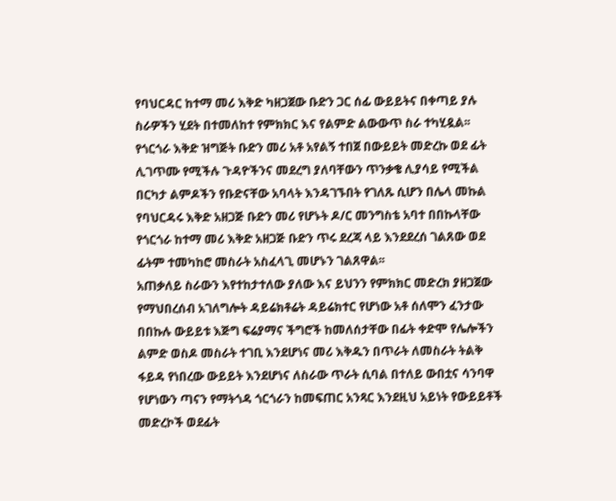የባህርዳር ከተማ መሪ እቅድ ካዘጋጀው ቡድን ጋር ሰፊ ውይይትና በቀጣይ ያሉ ስራዎችን ሂደት በተመለከተ የምክክር እና የልምድ ልውውጥ ስራ ተካሂዷል፡፡ የጎርጎራ እቅድ ዝግጅት ቡድን መሪ አቶ አየልኝ ተበጀ በውይይት መድረኩ ወደ ፊት ሊገጥሙ የሚችሉ ጉዳዮችንና መደረግ ያለባቸውን ጥንቃቄ ሊያሳይ የሚችል በርካታ ልምዶችን የቡድናቸው አባላት እንዳገኙበት የገለጹ ሲሆን በሌላ መኩል የባህርዳሩ እቅድ አዘጋጅ ቡድን መሪ የሆኑት ዶ/ር መንግስቴ አባተ በበኩላቸው የጎርጎራ ከተማ መሪ እቅድ አዘጋጅ ቡድን ጥሩ ደረጃ ላይ እንደደረሰ ገልጸው ወደ ፊትም ተመካከሮ መስራት አስፈላጊ መሆኑን ገልጸዋል፡፡
አጠቃለይ ስራውን እየተከታተለው ያለው እና ይህንን የምክክር መድረክ ያዘጋጀው የማህበረሰብ አገለግሎት ዳይሬክቶሬት ዳይሬክተር የሆነው አቶ ሰለሞን ፈንታው በበኩሉ ውይይቱ እጅግ ፍሬያማና ችግሮች ከመለሰታቸው በፊት ቀድሞ የሌሎችን ልምድ ወስዶ መስራት ተገቢ እንደሆነና መሪ እቅዱን በጥራት ለመስራት ትልቅ ፋይዳ የነበረው ውይይት እንደሆነና ለስራው ጥራት ሲባል በተለይ ውበቷና ሳንባዋ የሆነውን ጣናን የማትጎዳ ጎርጎራን ከመፍጠር አንጻር እንደዚህ አይነት የውይይቶች መድረኮች ወደፊት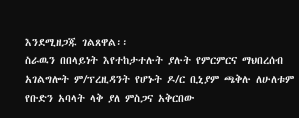እንደሚዘጋጁ ገልጸዋል፡፡
ስራዉን በበላይነት እየተከታተሉት ያሉት የምርምርና ማህበረሰብ አገልግሎት ም/ፕረዚዳንት የሆኑት ዶ/ር ቢኒያም ጫቅሉ ለሁለቱም የቡድን አባላት ላቅ ያለ ምስጋና አቅርበው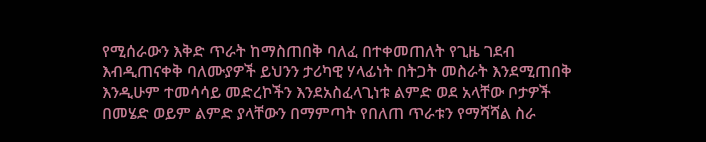የሚሰራውን እቅድ ጥራት ከማስጠበቅ ባለፈ በተቀመጠለት የጊዜ ገደብ እብዲጠናቀቅ ባለሙያዎች ይህንን ታሪካዊ ሃላፊነት በትጋት መስራት እንደሚጠበቅ እንዲሁም ተመሳሳይ መድረኮችን እንደአስፈላጊነቱ ልምድ ወደ አላቸው ቦታዎች በመሄድ ወይም ልምድ ያላቸውን በማምጣት የበለጠ ጥራቱን የማሻሻል ስራ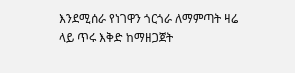እንደሚሰራ የነገዋን ጎርጎራ ለማምጣት ዛሬ ላይ ጥሩ እቅድ ከማዘጋጀት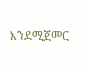እንደሚጀመር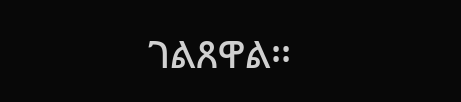ገልጸዋል፡፡